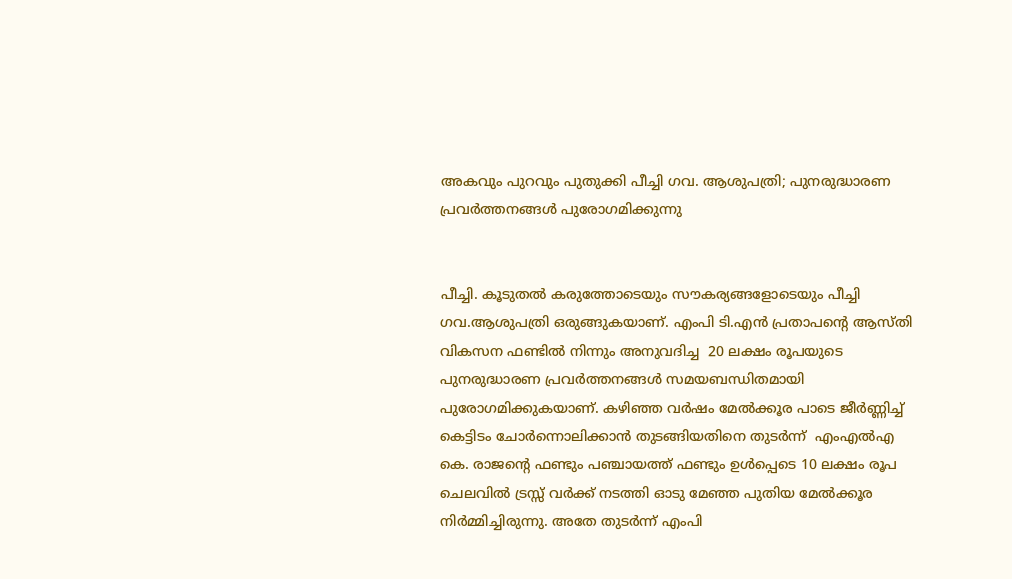അകവും പുറവും പുതുക്കി പീച്ചി ഗവ. ആശുപത്രി; പുനരുദ്ധാരണ പ്രവർത്തനങ്ങൾ പുരോഗമിക്കുന്നു


പീച്ചി. കൂടുതൽ കരുത്തോടെയും സൗകര്യങ്ങളോടെയും പീച്ചി ഗവ.ആശുപത്രി ഒരുങ്ങുകയാണ്. എംപി ടി.എൻ പ്രതാപന്റെ ആസ്തി വികസന ഫണ്ടിൽ നിന്നും അനുവദിച്ച  20 ലക്ഷം രൂപയുടെ പുനരുദ്ധാരണ പ്രവർത്തനങ്ങൾ സമയബന്ധിതമായി പുരോഗമിക്കുകയാണ്. കഴിഞ്ഞ വർഷം മേൽക്കൂര പാടെ ജീർണ്ണിച്ച്  കെട്ടിടം ചോർന്നൊലിക്കാൻ തുടങ്ങിയതിനെ തുടർന്ന്  എംഎൽഎ കെ. രാജന്റെ ഫണ്ടും പഞ്ചായത്ത് ഫണ്ടും ഉൾപ്പെടെ 10 ലക്ഷം രൂപ ചെലവിൽ ട്രസ്സ് വർക്ക് നടത്തി ഓടു മേഞ്ഞ പുതിയ മേൽക്കൂര നിർമ്മിച്ചിരുന്നു. അതേ തുടർന്ന് എംപി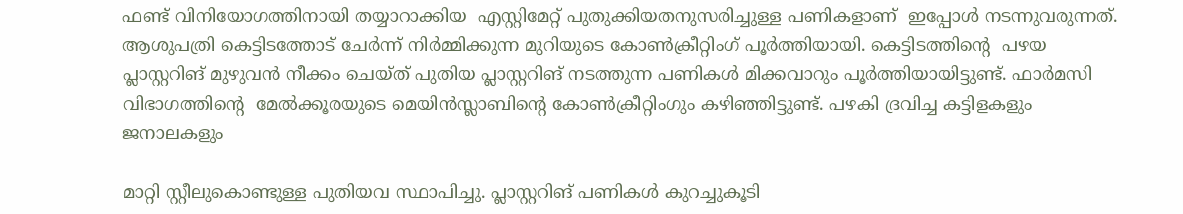ഫണ്ട് വിനിയോഗത്തിനായി തയ്യാറാക്കിയ  എസ്റ്റിമേറ്റ് പുതുക്കിയതനുസരിച്ചുള്ള പണികളാണ്  ഇപ്പോൾ നടന്നുവരുന്നത്. ആശുപത്രി കെട്ടിടത്തോട് ചേർന്ന് നിർമ്മിക്കുന്ന മുറിയുടെ കോൺക്രീറ്റിംഗ് പൂർത്തിയായി. കെട്ടിടത്തിന്റെ  പഴയ പ്ലാസ്റ്ററിങ് മുഴുവൻ നീക്കം ചെയ്ത് പുതിയ പ്ലാസ്റ്ററിങ് നടത്തുന്ന പണികൾ മിക്കവാറും പൂർത്തിയായിട്ടുണ്ട്. ഫാർമസി വിഭാഗത്തിന്റെ  മേൽക്കൂരയുടെ മെയിൻസ്ലാബിന്റെ കോൺക്രീറ്റിംഗും കഴിഞ്ഞിട്ടുണ്ട്. പഴകി ദ്രവിച്ച കട്ടിളകളും ജനാലകളും

മാറ്റി സ്റ്റീലുകൊണ്ടുള്ള പുതിയവ സ്ഥാപിച്ചു. പ്ലാസ്റ്ററിങ് പണികൾ കുറച്ചുകൂടി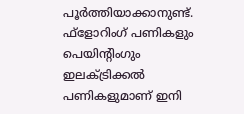പൂർത്തിയാക്കാനുണ്ട്. ഫ്‌ളോറിംഗ് പണികളും പെയിന്റിംഗും ഇലക്ട്രിക്കൽ പണികളുമാണ് ഇനി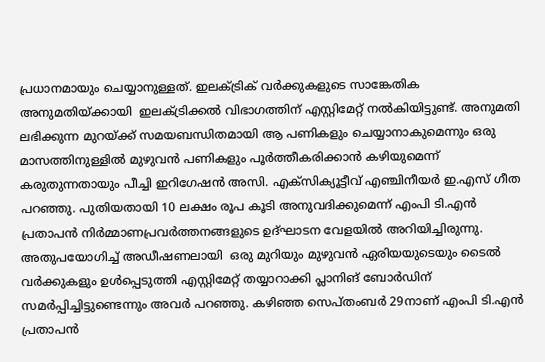പ്രധാനമായും ചെയ്യാനുള്ളത്. ഇലക്ട്രിക് വർക്കുകളുടെ സാങ്കേതിക അനുമതിയ്ക്കായി  ഇലക്ട്രിക്കൽ വിഭാഗത്തിന് എസ്റ്റിമേറ്റ് നൽകിയിട്ടുണ്ട്. അനുമതി ലഭിക്കുന്ന മുറയ്ക്ക് സമയബന്ധിതമായി ആ പണികളും ചെയ്യാനാകുമെന്നും ഒരു മാസത്തിനുള്ളിൽ മുഴുവൻ പണികളും പൂർത്തീകരിക്കാൻ കഴിയുമെന്ന് കരുതുന്നതായും പീച്ചി ഇറിഗേഷൻ അസി. എക്‌സിക്യൂട്ടീവ് എഞ്ചിനീയർ ഇ.എസ് ഗീത പറഞ്ഞു. പുതിയതായി 10 ലക്ഷം രൂപ കൂടി അനുവദിക്കുമെന്ന് എംപി ടി.എൻ പ്രതാപൻ നിർമ്മാണപ്രവർത്തനങ്ങളുടെ ഉദ്ഘാടന വേളയിൽ അറിയിച്ചിരുന്നു. അതുപയോഗിച്ച് അഡീഷണലായി  ഒരു മുറിയും മുഴുവൻ ഏരിയയുടെയും ടൈൽ വർക്കുകളും ഉൾപ്പെടുത്തി എസ്റ്റിമേറ്റ് തയ്യാറാക്കി പ്ലാനിങ് ബോർഡിന് സമർപ്പിച്ചിട്ടുണ്ടെന്നും അവർ പറഞ്ഞു. കഴിഞ്ഞ സെപ്തംബർ 29നാണ് എംപി ടി.എൻ പ്രതാപൻ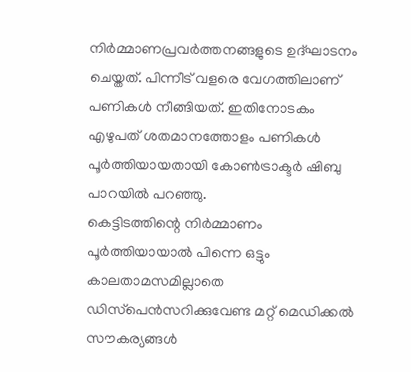നിർമ്മാണപ്രവർത്തനങ്ങളുടെ ഉദ്ഘാടനം ചെയ്തത്. പിന്നീട് വളരെ വേഗത്തിലാണ് പണികൾ നീങ്ങിയത്. ഇതിനോടകം എഴുപത് ശതമാനത്തോളം പണികൾ പൂർത്തിയായതായി കോൺട്രാക്ടർ ഷിബു പാറയിൽ പറഞ്ഞു.
കെട്ടിടത്തിന്റെ നിർമ്മാണം പൂർത്തിയായാൽ പിന്നെ ഒട്ടും കാലതാമസമില്ലാതെ ഡിസ്‌പെൻസറിക്കുവേണ്ട മറ്റ് മെഡിക്കൽ സൗകര്യങ്ങൾ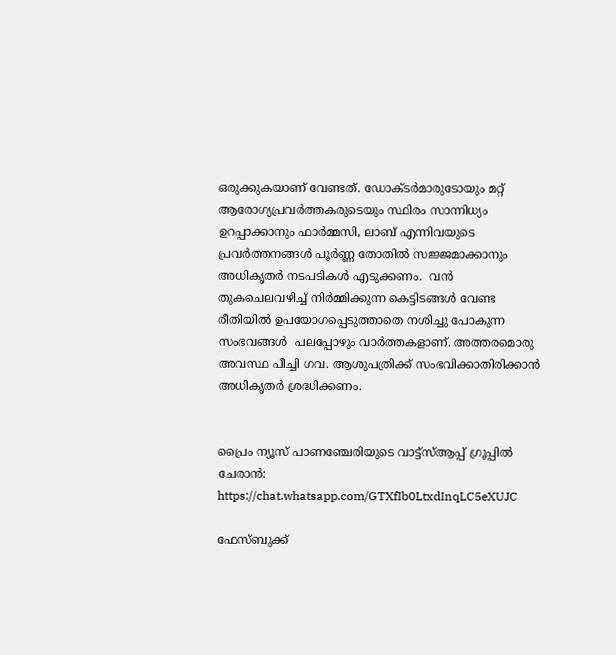ഒരുക്കുകയാണ് വേണ്ടത്. ഡോക്ടർമാരുടോയും മറ്റ് ആരോഗ്യപ്രവർത്തകരുടെയും സ്ഥിരം സാന്നിധ്യം  ഉറപ്പാക്കാനും ഫാർമ്മസി, ലാബ് എന്നിവയുടെ പ്രവർത്തനങ്ങൾ പൂർണ്ണ തോതിൽ സജ്ജമാക്കാനും അധികൃതർ നടപടികൾ എടുക്കണം.  വൻ തുകചെലവഴിച്ച് നിർമ്മിക്കുന്ന കെട്ടിടങ്ങൾ വേണ്ട രീതിയിൽ ഉപയോഗപ്പെടുത്താതെ നശിച്ചു പോകുന്ന സംഭവങ്ങൾ  പലപ്പോഴും വാർത്തകളാണ്. അത്തരമൊരു അവസ്ഥ പീച്ചി ഗവ. ആശുപത്രിക്ക് സംഭവിക്കാതിരിക്കാൻ അധികൃതർ ശ്രദ്ധിക്കണം.


പ്രൈം ന്യൂസ് പാണഞ്ചേരിയുടെ വാട്ട്‌സ്ആപ്പ് ഗ്രൂപ്പിൽ ചേരാൻ: https://chat.whatsapp.com/GTXfIb0LtxdInqLC5eXUJC

ഫേസ്ബുക്ക്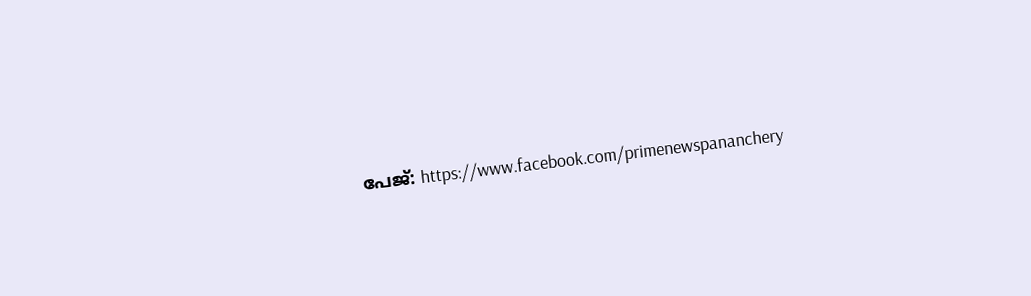പേജ്: https://www.facebook.com/primenewspananchery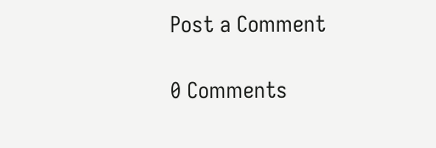Post a Comment

0 Comments